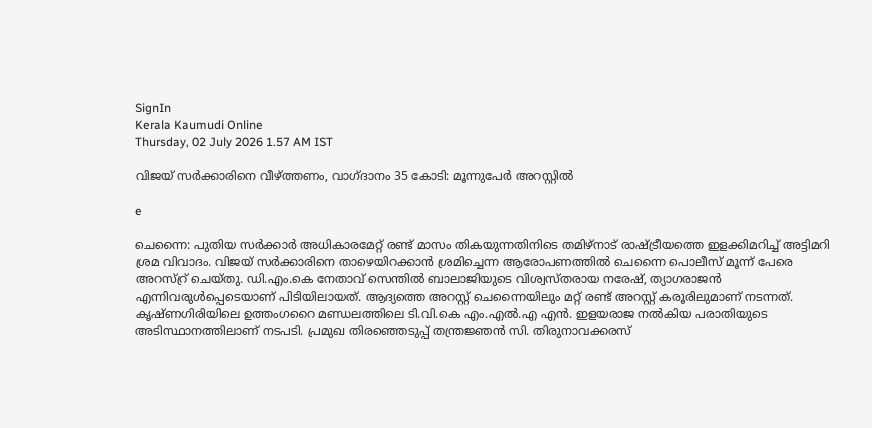SignIn
Kerala Kaumudi Online
Thursday, 02 July 2026 1.57 AM IST

വിജയ് സർക്കാരിനെ വീഴ്ത്തണം, വാഗ്ദാനം 35 കോടി: മൂന്നുപേർ അറസ്റ്റില്‍

e

ചെന്നൈ: പുതിയ സർക്കാർ അധികാരമേറ്റ് രണ്ട് മാസം തികയുന്നതിനിടെ തമിഴ്നാട് രാഷ്ട്രീയത്തെ ഇളക്കിമറിച്ച് അട്ടിമറി ശ്രമ വിവാദം. വിജയ്‌ സർക്കാരിനെ താഴെയിറക്കാൻ ശ്രമിച്ചെന്ന ആരോപണത്തിൽ ചെന്നൈ പൊലീസ് മൂന്ന് പേരെ അറസ്റ്ര് ചെയ്തു. ഡി.എം.കെ നേതാവ് സെന്തിൽ ബാലാജിയുടെ വിശ്വസ്തരായ നരേഷ്, ത്യാഗരാജൻ എന്നിവരുൾപ്പെടെയാണ് പിടിയിലായത്. ആദ്യത്തെ അറസ്റ്റ് ചെന്നൈയിലും മറ്റ് രണ്ട് അറസ്റ്റ് കരൂരിലുമാണ് നടന്നത്. കൃഷ്ണഗിരിയിലെ ഉത്തംഗറൈ മണ്ഡലത്തിലെ ടി.വി.കെ എം.എൽ.എ എൻ. ഇളയരാജ നൽകിയ പരാതിയുടെ അടിസ്ഥാനത്തിലാണ് നടപടി. പ്രമുഖ തിരഞ്ഞെടുപ്പ് തന്ത്രജ്ഞൻ സി. തിരുനാവക്കരസ്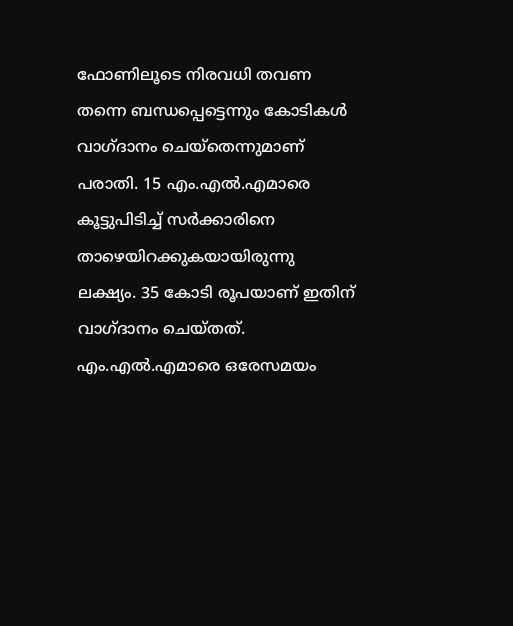ഫോണിലൂടെ നിരവധി തവണ തന്നെ ബന്ധപ്പെട്ടെന്നും കോടികൾ വാഗ്ദാനം ചെയ്തെന്നുമാണ് പരാതി. 15 എം.എൽ.എമാരെ കൂട്ടുപിടിച്ച് സർക്കാരിനെ താഴെയിറക്കുകയായിരുന്നു ലക്ഷ്യം. 35 കോടി രൂപയാണ് ഇതിന് വാഗ്ദാനം ചെയ്തത്. എം.എൽ.എമാരെ ഒരേസമയം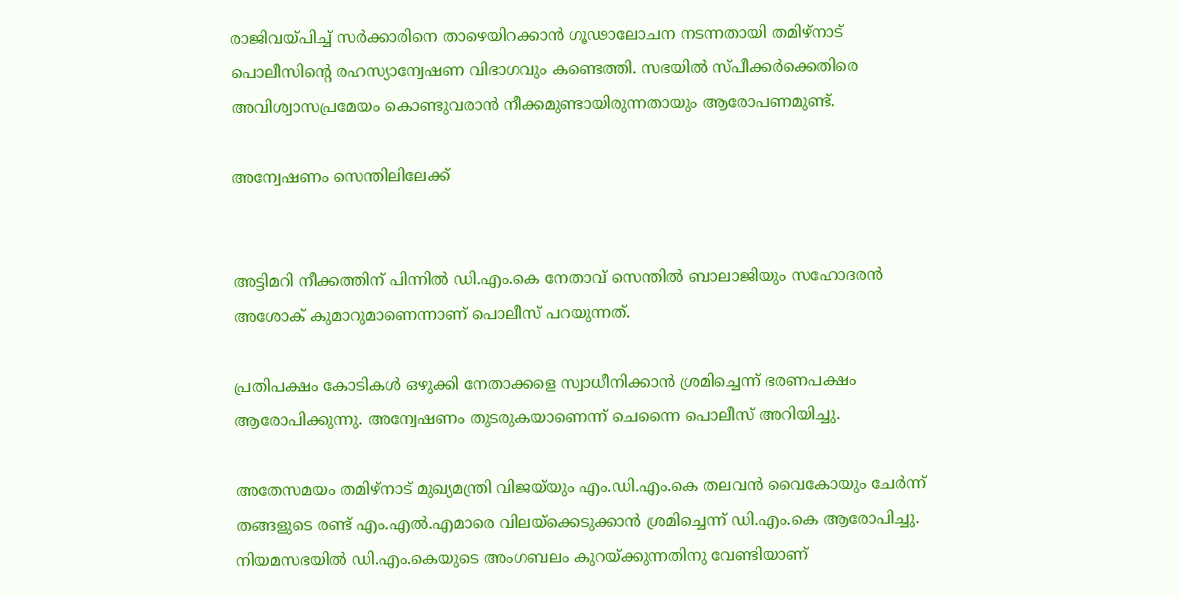രാജിവയ്പിച്ച് സർക്കാരിനെ താഴെയിറക്കാൻ ഗൂഢാലോചന നടന്നതായി തമിഴ്നാട് പൊലീസിന്റെ രഹസ്യാന്വേഷണ വിഭാഗവും കണ്ടെത്തി. സഭയിൽ സ്പീക്കർക്കെതിരെ അവിശ്വാസപ്രമേയം കൊണ്ടുവരാൻ നീക്കമുണ്ടായിരുന്നതായും ആരോപണമുണ്ട്.

അന്വേഷണം സെന്തിലിലേക്ക്


അട്ടിമറി നീക്കത്തിന് പിന്നിൽ ഡി.എം.കെ നേതാവ് സെന്തിൽ ബാലാജിയും സഹോദരൻ അശോക് കുമാറുമാണെന്നാണ് പൊലീസ് പറയുന്നത്.

പ്രതിപക്ഷം കോടികൾ ഒഴുക്കി നേതാക്കളെ സ്വാധീനിക്കാൻ ശ്രമിച്ചെന്ന് ഭരണപക്ഷം ആരോപിക്കുന്നു. അന്വേഷണം തുടരുകയാണെന്ന് ചെന്നൈ പൊലീസ് അറിയിച്ചു.

അതേസമയം തമിഴ്നാട് മുഖ്യമന്ത്രി വിജയ്‌യും എം.ഡി.എം.കെ തലവൻ വൈകോയും ചേർന്ന് തങ്ങളുടെ രണ്ട് എം.എൽ.എമാരെ വിലയ്ക്കെടുക്കാൻ ശ്രമിച്ചെന്ന് ഡി.എം.കെ ആരോപിച്ചു. നിയമസഭയിൽ ഡി.എം.കെയുടെ അംഗബലം കുറയ്ക്കുന്നതിനു വേണ്ടിയാണ്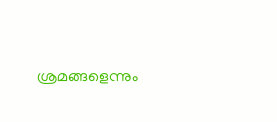ശ്രമങ്ങളെന്നും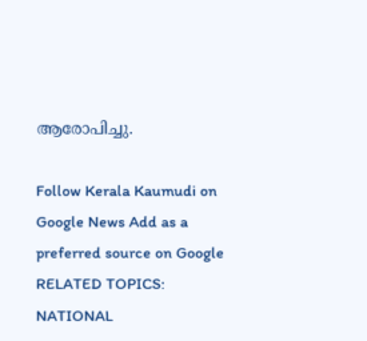ആരോപിച്ചു.

Follow Kerala Kaumudi on Google News Add as a preferred source on Google
RELATED TOPICS: NATIONAL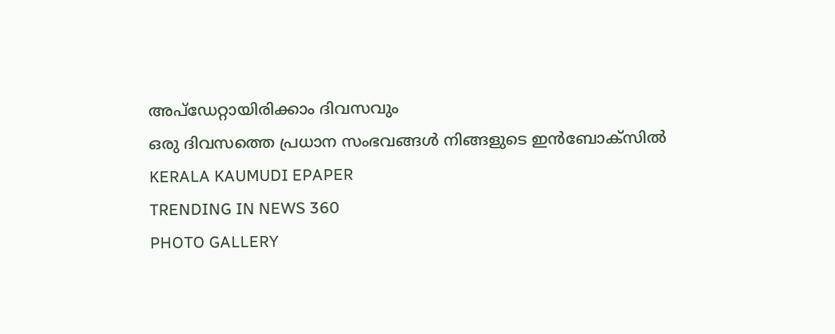അപ്ഡേറ്റായിരിക്കാം ദിവസവും
ഒരു ദിവസത്തെ പ്രധാന സംഭവങ്ങൾ നിങ്ങളുടെ ഇൻബോക്സിൽ
KERALA KAUMUDI EPAPER
TRENDING IN NEWS 360
PHOTO GALLERY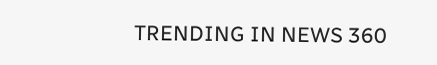TRENDING IN NEWS 360